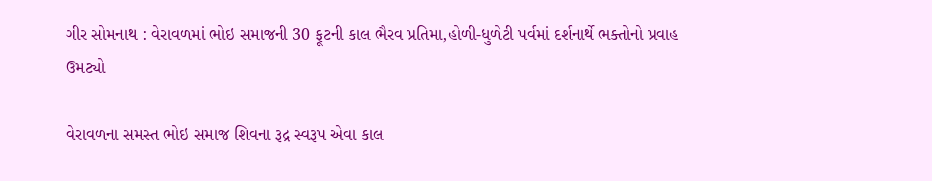ગીર સોમનાથ : વેરાવળમાં ભોઇ સમાજની 30 ફૂટની કાલ ભૈરવ પ્રતિમા,હોળી-ધુળેટી પર્વમાં દર્શનાર્થે ભક્તોનો પ્રવાહ ઉમટ્યો

વેરાવળના સમસ્ત ભોઇ સમાજ શિવના રૂદ્ર સ્વરૂપ એવા કાલ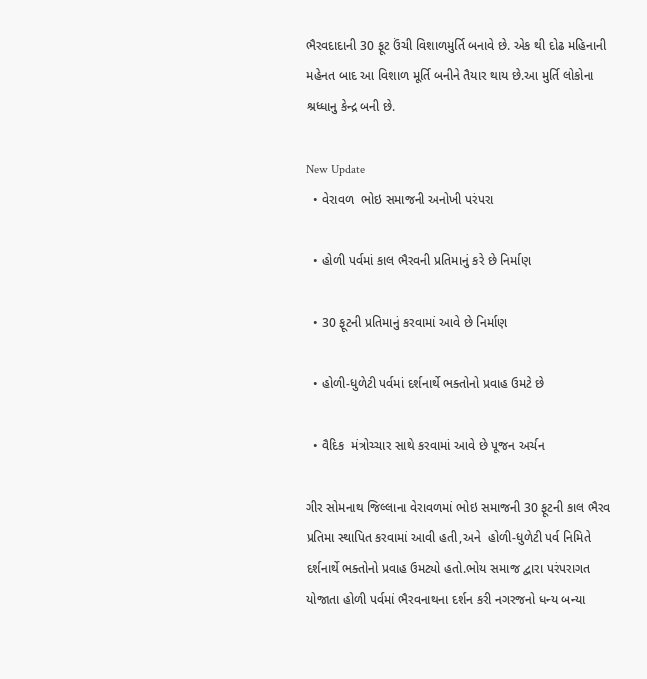ભૈરવદાદાની 30 ફૂટ ઉંચી વિશાળમુર્તિ બનાવે છે. એક થી દોઢ મહિનાની મહેનત બાદ આ વિશાળ મૂર્તિ બનીને તૈયાર થાય છે.આ મુર્તિ લોકોના શ્રધ્ધાનુ કેન્દ્ર બની છે.

New Update
  • વેરાવળ  ભોઇ સમાજની અનોખી પરંપરા

  • હોળી પર્વમાં કાલ ભૈરવની પ્રતિમાનું કરે છે નિર્માણ

  • 30 ફૂટની પ્રતિમાનું કરવામાં આવે છે નિર્માણ

  • હોળી-ધુળેટી પર્વમાં દર્શનાર્થે ભક્તોનો પ્રવાહ ઉમટે છે

  • વૈદિક  મંત્રોચ્ચાર સાથે કરવામાં આવે છે પૂજન અર્ચન

ગીર સોમનાથ જિલ્લાના વેરાવળમાં ભોઇ સમાજની 30 ફૂટની કાલ ભૈરવ પ્રતિમા સ્થાપિત કરવામાં આવી હતી,અને  હોળી-ધુળેટી પર્વ નિમિતે દર્શનાર્થે ભક્તોનો પ્રવાહ ઉમટ્યો હતો.ભોય સમાજ દ્વારા પરંપરાગત યોજાતા હોળી પર્વમાં ભૈરવનાથના દર્શન કરી નગરજનો ધન્ય બન્યા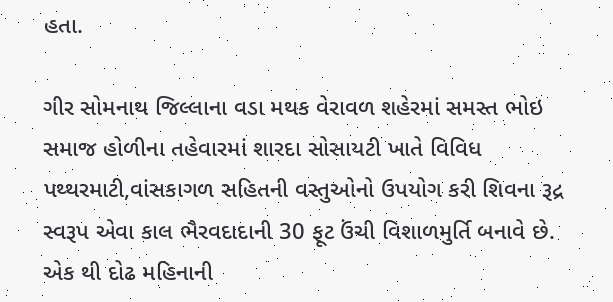હતા.

ગીર સોમનાથ જિલ્લાના વડા મથક વેરાવળ શહેરમાં સમસ્ત ભોઇ સમાજ હોળીના તહેવારમાં શારદા સોસાયટી ખાતે વિવિધ પથ્થરમાટી,વાંસકાગળ સહિતની વસ્તુઓનો ઉપયોગ કરી શિવના રૂદ્ર સ્વરૂપ એવા કાલ ભૈરવદાદાની 30 ફૂટ ઉંચી વિશાળમુર્તિ બનાવે છે. એક થી દોઢ મહિનાની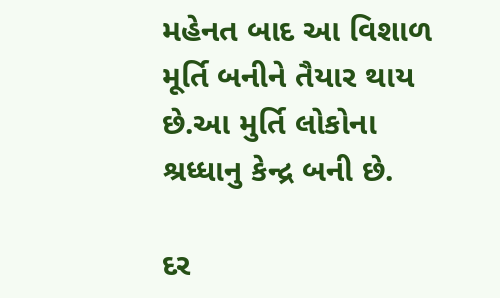મહેનત બાદ આ વિશાળ મૂર્તિ બનીને તૈયાર થાય છે.આ મુર્તિ લોકોના શ્રધ્ધાનુ કેન્દ્ર બની છે.

દર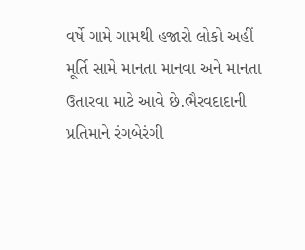વર્ષે ગામે ગામથી હજારો લોકો અહીં મૂર્તિ સામે માનતા માનવા અને માનતા ઉતારવા માટે આવે છે.ભૈરવદાદાની પ્રતિમાને રંગબેરંગી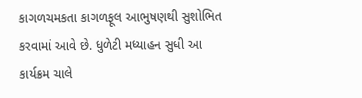કાગળચમકતા કાગળફૂલ આભુષણથી સુશોભિત કરવામાં આવે છે. ધુળેટી મધ્યાહન સુધી આ કાર્યક્રમ ચાલે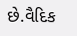છે.વૈદિક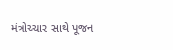મંત્રોચ્ચાર સાથે પૂજન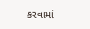કરવામાં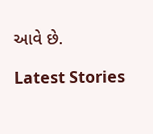આવે છે.

Latest Stories